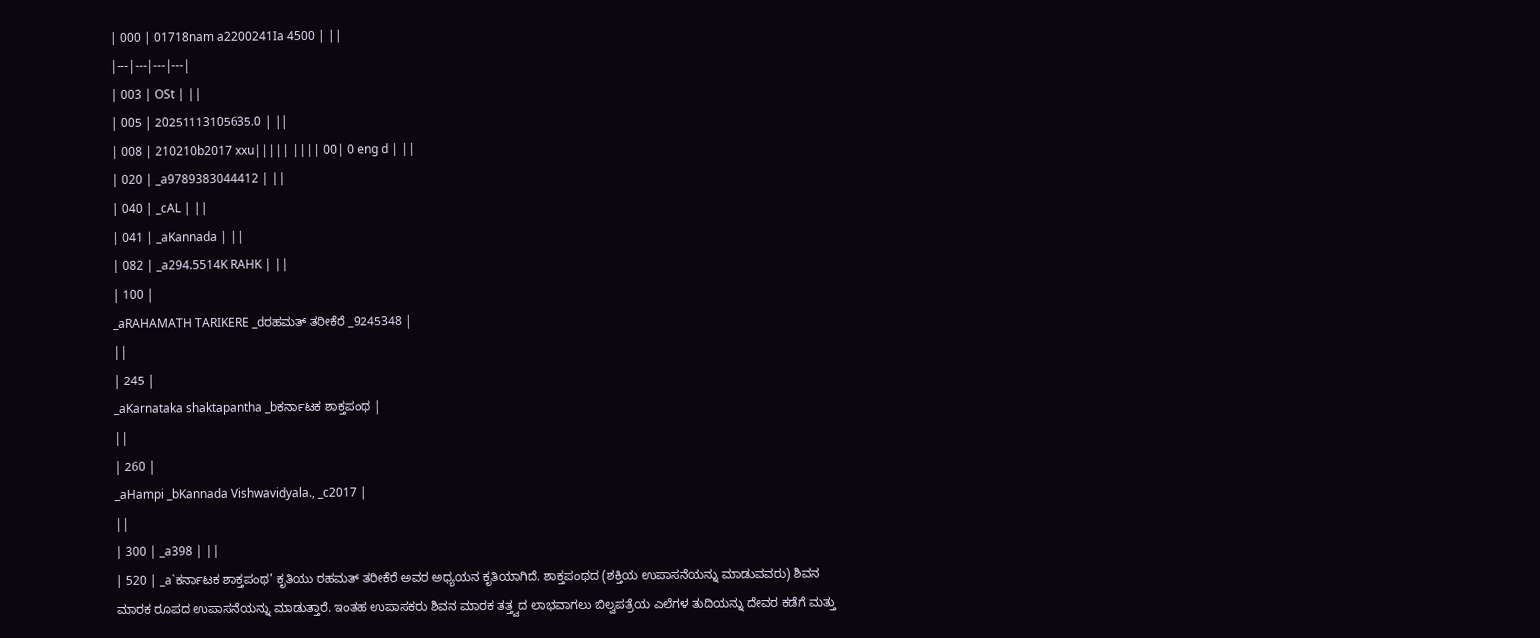| 000 | 01718nam a2200241Ia 4500 | ||
|---|---|---|---|
| 003 | OSt | ||
| 005 | 20251113105635.0 | ||
| 008 | 210210b2017 xxu||||| |||| 00| 0 eng d | ||
| 020 | _a9789383044412 | ||
| 040 | _cAL | ||
| 041 | _aKannada | ||
| 082 | _a294.5514K RAHK | ||
| 100 |
_aRAHAMATH TARIKERE _dರಹಮತ್ ತರೀಕೆರೆ _9245348 |
||
| 245 |
_aKarnataka shaktapantha _bಕರ್ನಾಟಕ ಶಾಕ್ತಪಂಥ |
||
| 260 |
_aHampi _bKannada Vishwavidyala., _c2017 |
||
| 300 | _a398 | ||
| 520 | _a`ಕರ್ನಾಟಕ ಶಾಕ್ತಪಂಥ’ ಕೃತಿಯು ರಹಮತ್ ತರೀಕೆರೆ ಅವರ ಅಧ್ಯಯನ ಕೃತಿಯಾಗಿದೆ. ಶಾಕ್ತಪಂಥದ (ಶಕ್ತಿಯ ಉಪಾಸನೆಯನ್ನು ಮಾಡುವವರು) ಶಿವನ ಮಾರಕ ರೂಪದ ಉಪಾಸನೆಯನ್ನು ಮಾಡುತ್ತಾರೆ. ಇಂತಹ ಉಪಾಸಕರು ಶಿವನ ಮಾರಕ ತತ್ತ್ವದ ಲಾಭವಾಗಲು ಬಿಲ್ವಪತ್ರೆಯ ಎಲೆಗಳ ತುದಿಯನ್ನು ದೇವರ ಕಡೆಗೆ ಮತ್ತು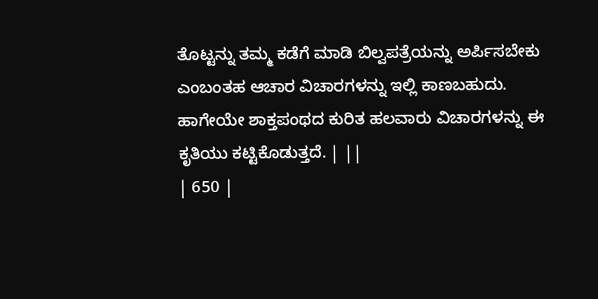ತೊಟ್ಟನ್ನು ತಮ್ಮ ಕಡೆಗೆ ಮಾಡಿ ಬಿಲ್ವಪತ್ರೆಯನ್ನು ಅರ್ಪಿಸಬೇಕು ಎಂಬಂತಹ ಆಚಾರ ವಿಚಾರಗಳನ್ನು ಇಲ್ಲಿ ಕಾಣಬಹುದು. ಹಾಗೇಯೇ ಶಾಕ್ತಪಂಥದ ಕುರಿತ ಹಲವಾರು ವಿಚಾರಗಳನ್ನು ಈ ಕೃತಿಯು ಕಟ್ಟಿಕೊಡುತ್ತದೆ. | ||
| 650 |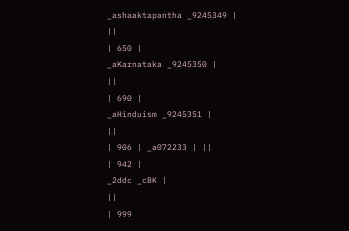_ashaaktapantha _9245349 |
||
| 650 |
_aKarnataka _9245350 |
||
| 690 |
_aHinduism _9245351 |
||
| 906 | _a072233 | ||
| 942 |
_2ddc _cBK |
||
| 999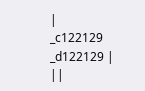|
_c122129 _d122129 |
||